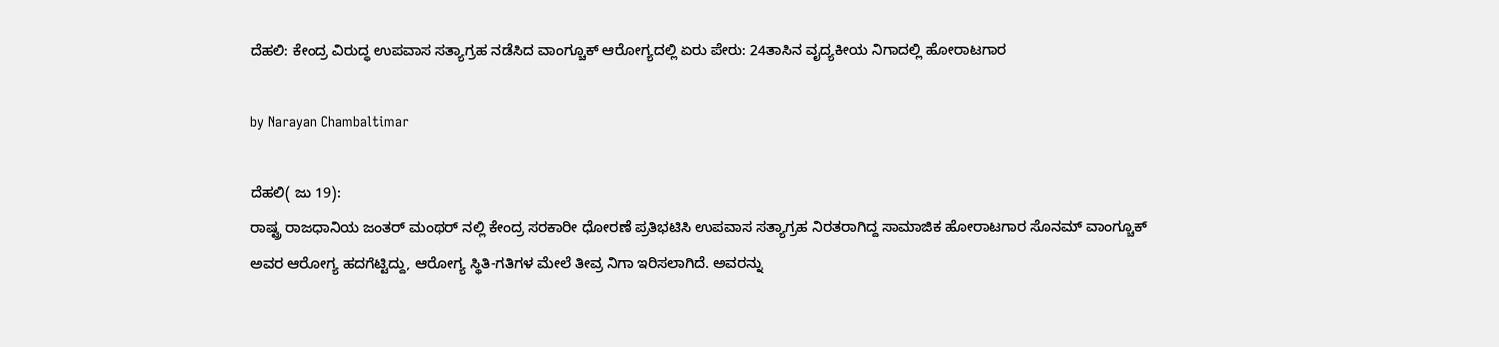ದೆಹಲಿ: ಕೇಂದ್ರ ವಿರುದ್ಧ ಉಪವಾಸ ಸತ್ಯಾಗ್ರಹ ನಡೆಸಿದ ವಾಂಗ್ಚೂಕ್ ಆರೋಗ್ಯದಲ್ಲಿ ಏರು ಪೇರು: 24ತಾಸಿನ ವೖದ್ಯಕೀಯ ನಿಗಾದಲ್ಲಿ ಹೋರಾಟಗಾರ

by Narayan Chambaltimar

ದೆಹಲಿ( ಜು 19):
ರಾಷ್ಟ್ರ ರಾಜಧಾನಿಯ ಜಂತರ್ ಮಂಥರ್ ನಲ್ಲಿ ಕೇಂದ್ರ ಸರಕಾರೀ ಧೋರಣೆ ಪ್ರತಿಭಟಿಸಿ ಉಪವಾಸ ಸತ್ಯಾಗ್ರಹ ನಿರತರಾಗಿದ್ದ ಸಾಮಾಜಿಕ ಹೋರಾಟಗಾರ ಸೊನಮ್ ವಾಂಗ್ಚೂಕ್ ಅವರ ಆರೋಗ್ಯ ಹದಗೆಟ್ಟಿದ್ದು, ಆರೋಗ್ಯ ಸ್ಥಿತಿ-ಗತಿಗಳ ಮೇಲೆ ತೀವ್ರ ನಿಗಾ ಇರಿಸಲಾಗಿದೆ. ಅವರನ್ನು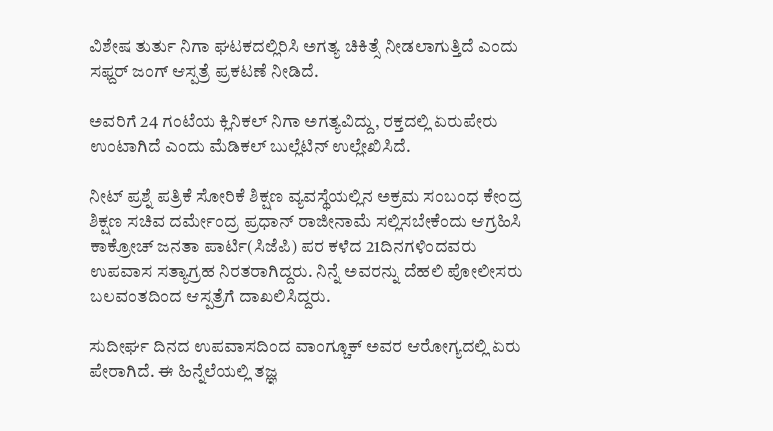ವಿಶೇಷ ತುರ್ತು ನಿಗಾ ಘಟಕದಲ್ಲಿರಿಸಿ ಅಗತ್ಯ ಚಿಕಿತ್ಸೆ ನೀಡಲಾಗುತ್ತಿದೆ ಎಂದು ಸಫ್ದರ್ ಜಂಗ್ ಆಸ್ಪತ್ರೆ ಪ್ರಕಟಣೆ ನೀಡಿದೆ.

ಅವರಿಗೆ 24 ಗಂಟೆಯ ಕ್ಲಿನಿಕಲ್ ನಿಗಾ ಅಗತ್ಯವಿದ್ದು, ರಕ್ತದಲ್ಲಿ ಏರುಪೇರು ಉಂಟಾಗಿದೆ ಎಂದು ಮೆಡಿಕಲ್ ಬುಲ್ಲೆಟಿನ್ ಉಲ್ಲೇಖಿಸಿದೆ.

ನೀಟ್ ಪ್ರಶ್ನೆ ಪತ್ರಿಕೆ ಸೋರಿಕೆ ಶಿಕ್ಷಣ ವ್ಯವಸ್ಥೆಯಲ್ಲಿನ ಅಕ್ರಮ ಸಂಬಂಧ ಕೇಂದ್ರ ಶಿಕ್ಷಣ ಸಚಿವ ದರ್ಮೇಂದ್ರ ಪ್ರಧಾನ್ ರಾಜೀನಾಮೆ ಸಲ್ಲಿಸಬೇಕೆಂದು ಆಗ್ರಹಿಸಿ ಕಾಕ್ರೋಚ್ ಜನತಾ ಪಾರ್ಟಿ(ಸಿಜೆಪಿ) ಪರ ಕಳೆದ 21ದಿನಗಳಿಂದವರು ಉಪವಾಸ ಸತ್ಯಾಗ್ರಹ ನಿರತರಾಗಿದ್ದರು. ನಿನ್ನೆ ಅವರನ್ನು ದೆಹಲಿ ಪೋಲೀಸರು ಬಲವಂತದಿಂದ ಆಸ್ಪತ್ರೆಗೆ ದಾಖಲಿಸಿದ್ದರು.

ಸುದೀರ್ಘ ದಿನದ ಉಪವಾಸದಿಂದ ವಾಂಗ್ಚೂಕ್ ಅವರ ಆರೋಗ್ಯದಲ್ಲಿ ಏರು ಪೇರಾಗಿದೆ. ಈ ಹಿನ್ನೆಲೆಯಲ್ಲಿ ತಜ್ಞ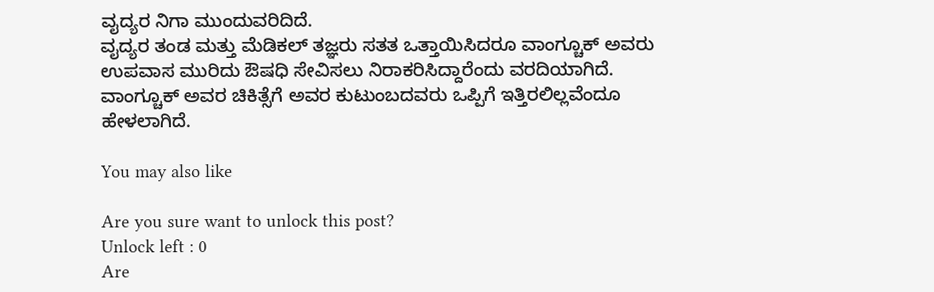ವೖದ್ಯರ ನಿಗಾ ಮುಂದುವರಿದಿದೆ.
ವೖದ್ಯರ ತಂಡ ಮತ್ತು ಮೆಡಿಕಲ್ ತಜ್ಞರು ಸತತ ಒತ್ತಾಯಿಸಿದರೂ ವಾಂಗ್ಚೂಕ್ ಅವರು ಉಪವಾಸ ಮುರಿದು ಔಷಧಿ ಸೇವಿಸಲು ನಿರಾಕರಿಸಿದ್ದಾರೆಂದು ವರದಿಯಾಗಿದೆ. ವಾಂಗ್ಚೂಕ್ ಅವರ ಚಿಕಿತ್ಸೆಗೆ ಅವರ ಕುಟುಂಬದವರು ಒಪ್ಪಿಗೆ ಇತ್ತಿರಲಿಲ್ಲವೆಂದೂ ಹೇಳಲಾಗಿದೆ.

You may also like

Are you sure want to unlock this post?
Unlock left : 0
Are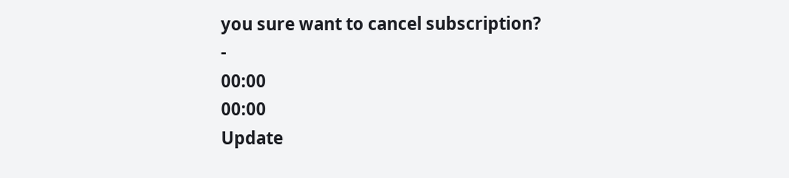you sure want to cancel subscription?
-
00:00
00:00
Update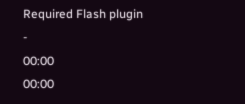Required Flash plugin
-
00:00
00:00